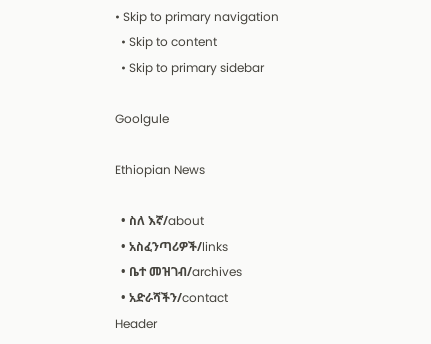• Skip to primary navigation
  • Skip to content
  • Skip to primary sidebar

Goolgule

Ethiopian News

  • ስለ እኛ/about
  • አስፈንጣሪዎች/links
  • ቤተ መዝገብ/archives
  • አድራሻችን/contact
Header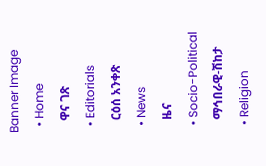Banner Image
  • Home
    ዋና ገጽ
  • Editorials
    ርዕሰ አንቀጽ
  • News
    ዜና
  • Socio-Political
    ማኅበራዊ-ሽከታ
  • Religion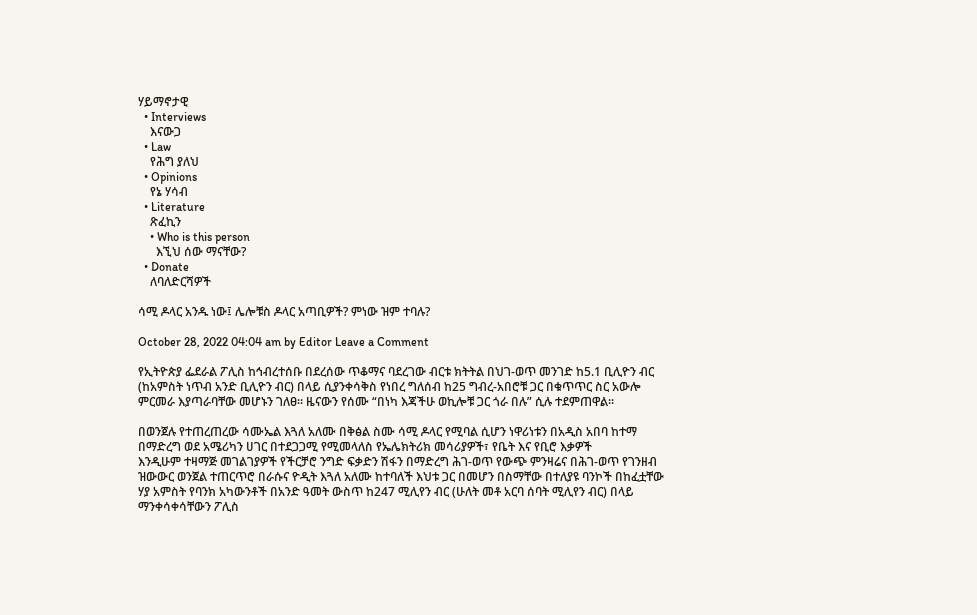ሃይማኖታዊ
  • Interviews
    እናውጋ
  • Law
    የሕግ ያለህ
  • Opinions
    የኔ ሃሳብ
  • Literature
    ጽፈኪን
    • Who is this person
      እኚህ ሰው ማናቸው?
  • Donate
    ለባለድርሻዎች

ሳሚ ዶላር አንዱ ነው፤ ሌሎቹስ ዶላር አጣቢዎች? ምነው ዝም ተባሉ?

October 28, 2022 04:04 am by Editor Leave a Comment

የኢትዮጵያ ፌደራል ፖሊስ ከኅብረተሰቡ በደረሰው ጥቆማና ባደረገው ብርቱ ክትትል በህገ-ወጥ መንገድ ከ5.1 ቢሊዮን ብር (ከአምስት ነጥብ አንድ ቢሊዮን ብር) በላይ ሲያንቀሳቅስ የነበረ ግለሰብ ከ25 ግብረ-አበሮቹ ጋር በቁጥጥር ስር አውሎ ምርመራ እያጣራባቸው መሆኑን ገለፀ፡፡ ዜናውን የሰሙ “በነካ እጃችሁ ወኪሎቹ ጋር ጎራ በሉ” ሲሉ ተደምጠዋል።

በወንጀሉ የተጠረጠረው ሳሙኤል እጓለ አለሙ በቅፅል ስሙ ሳሚ ዶላር የሚባል ሲሆን ነዋሪነቱን በአዲስ አበባ ከተማ በማድረግ ወደ አሜሪካን ሀገር በተደጋጋሚ የሚመላለስ የኤሌክትሪክ መሳሪያዎች፣ የቤት እና የቢሮ እቃዎች
እንዲሁም ተዛማጅ መገልገያዎች የችርቻሮ ንግድ ፍቃድን ሽፋን በማድረግ ሕገ-ወጥ የውጭ ምንዛሬና በሕገ-ወጥ የገንዘብ ዝውውር ወንጀል ተጠርጥሮ በራሱና ዮዲት እጓለ አለሙ ከተባለች እህቱ ጋር በመሆን በስማቸው በተለያዩ ባንኮች በከፈቷቸው ሃያ አምስት የባንክ አካውንቶች በአንድ ዓመት ውስጥ ከ247 ሚሊየን ብር (ሁለት መቶ አርባ ሰባት ሚሊየን ብር) በላይ ማንቀሳቀሳቸውን ፖሊስ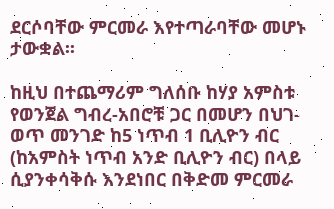ደርሶባቸው ምርመራ እየተጣራባቸው መሆኑ ታውቋል፡፡

ከዚህ በተጨማሪም ግለሰቡ ከሃያ አምስቱ የወንጀል ግብረ-አበሮቹ ጋር በመሆን በህገ-ወጥ መንገድ ከ5 ነጥብ 1 ቢሊዮን ብር (ከአምስት ነጥብ አንድ ቢሊዮን ብር) በላይ ሲያንቀሳቅሱ እንደነበር በቅድመ ምርመራ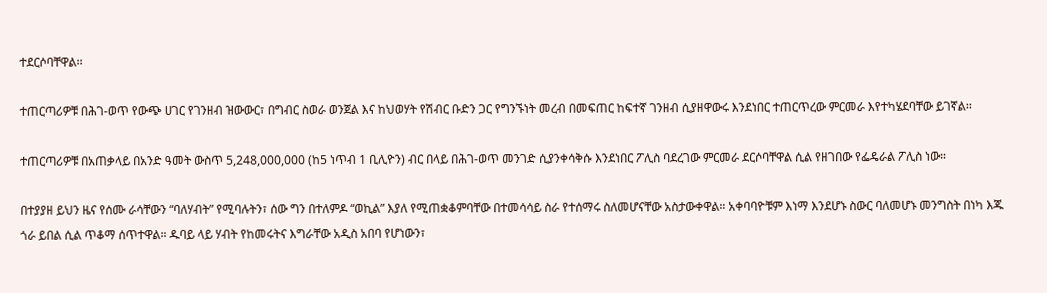ተደርሶባቸዋል፡፡

ተጠርጣሪዎቹ በሕገ-ወጥ የውጭ ሀገር የገንዘብ ዝውውር፣ በግብር ስወራ ወንጀል እና ከህወሃት የሽብር ቡድን ጋር የግንኙነት መረብ በመፍጠር ከፍተኛ ገንዘብ ሲያዘዋውሩ እንደነበር ተጠርጥረው ምርመራ እየተካሄደባቸው ይገኛል፡፡

ተጠርጣሪዎቹ በአጠቃላይ በአንድ ዓመት ውስጥ 5,248,000,000 (ከ5 ነጥብ 1 ቢሊዮን) ብር በላይ በሕገ-ወጥ መንገድ ሲያንቀሳቅሱ እንደነበር ፖሊስ ባደረገው ምርመራ ደርሶባቸዋል ሲል የዘገበው የፌዴራል ፖሊስ ነው።

በተያያዘ ይህን ዜና የሰሙ ራሳቸውን “ባለሃብት” የሚባሉትን፣ ሰው ግን በተለምዶ “ወኪል” እያለ የሚጠቋቆምባቸው በተመሳሳይ ስራ የተሰማሩ ስለመሆናቸው አስታውቀዋል። አቀባባዮቹም እነማ እንደሆኑ ስውር ባለመሆኑ መንግስት በነካ እጁ ጎራ ይበል ሲል ጥቆማ ሰጥተዋል። ዱባይ ላይ ሃብት የከመሩትና እግራቸው አዲስ አበባ የሆነውን፣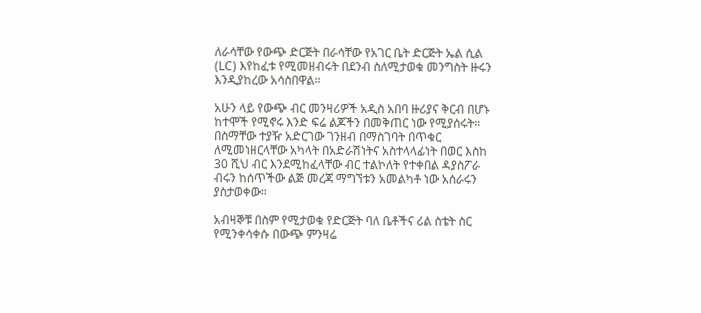ለራሳቸው የውጭ ድርጅት በራሳቸው የአገር ቤት ድርጅት ኤል ሲል (LC) እየከፈቱ የሚመዘብሩት በደንብ ስለሚታወቁ መንግስት ዙሩን እንዲያከረው አሳስበዋል።

አሁን ላይ የውጭ ብር መንዛሪዎች አዲስ አበባ ዙሪያና ቅርብ በሆኑ ከተሞች የሚኖሩ እንድ ፍሬ ልጆችን በመቅጠር ነው የሚያሰሩት። በስማቸው ተያዥ አድርገው ገንዘብ በማስገባት በጥቁር ለሚመነዘርላቸው አካላት በአድራሽነትና አስተላላፊነት በወር እስከ 30 ሺህ ብር እንደሚከፈላቸው ብር ተልኮለት የተቀበል ዳያስፖራ ብሩን ከሰጥችው ልጅ መረጃ ማግኘቱን አመልካቶ ነው አሰራሩን ያስታወቀው።

አብዛኞቹ በስም የሚታወቁ የድርጅት ባለ ቤቶችና ሪል ስቴት ስር የሚንቀሳቀሱ በውጭ ምንዛሬ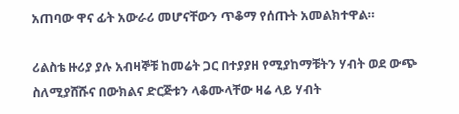አጠባው ዋና ፊት አውራሪ መሆናቸውን ጥቆማ የሰጡት አመልክተዋል።

ሪልስቴ ዙሪያ ያሉ አብዛኞቹ ከመሬት ጋር በተያያዘ የሚያከማቹትን ሃብት ወደ ውጭ ስለሚያሸሹና በውክልና ድርጅቱን ላቆሙላቸው ዛሬ ላይ ሃብት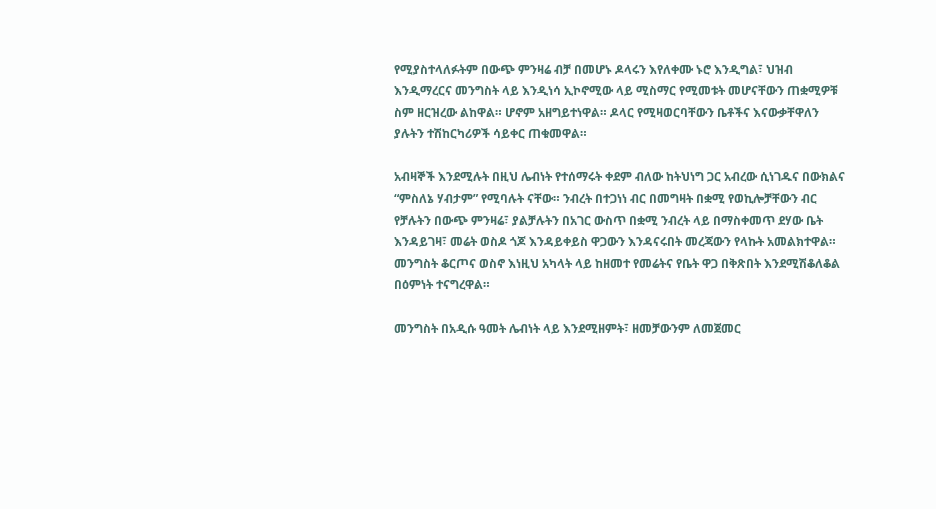የሚያስተላለፉትም በውጭ ምንዛሬ ብቻ በመሆኑ ዶላሩን እየለቀሙ ኑሮ እንዲግል፣ ህዝብ እንዲማረርና መንግስት ላይ እንዲነሳ ኢኮኖሚው ላይ ሚስማር የሚመቱት መሆናቸውን ጠቋሚዎቹ ስም ዘርዝረው ልከዋል። ሆኖም አዘግይተነዋል። ዶላር የሚዛወርባቸውን ቤቶችና እናውቃቸዋለን ያሉትን ተሽከርካሪዎች ሳይቀር ጠቁመዋል።

አብዛኞች እንደሚሉት በዚህ ሌብነት የተሰማሩት ቀደም ብለው ከትህነግ ጋር አብረው ሲነገዱና በውክልና “ምስለኔ ሃብታም” የሚባሉት ናቸው። ንብረት በተጋነነ ብር በመግዛት በቋሚ የወኪሎቻቸውን ብር የቻሉትን በውጭ ምንዛሬ፣ ያልቻሉትን በአገር ውስጥ በቋሚ ንብረት ላይ በማስቀመጥ ደሃው ቤት እንዳይገዛ፣ መሬት ወስዶ ጎጆ እንዳይቀይስ ዋጋውን እንዳናሩበት መረጃውን የላኩት አመልክተዋል። መንግስት ቆርጦና ወስኖ እነዚህ አካላት ላይ ከዘመተ የመሬትና የቤት ዋጋ በቅጽበት እንደሚሽቆለቆል በዕምነት ተናግረዋል።

መንግስት በአዲሱ ዓመት ሌብነት ላይ እንደሚዘምት፣ ዘመቻውንም ለመጀመር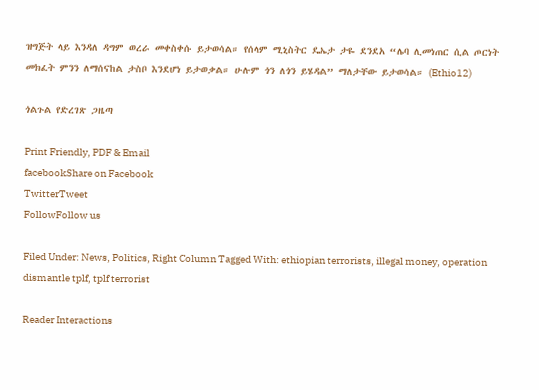ዝግጅት ላይ እንዳለ ዳግም ወረራ መቀስቀሱ ይታወሳል። የሰላም ሚኒስትር ዴኤታ ታዬ ደንደአ “ሌባ ሊመነጠር ሲል ጦርነት መክፈት ምንን ለማሰናከል ታስቦ እንደሆነ ይታወቃል። ሁሉም ጎን ለጎን ይሄዳል” ማለታቸው ይታወሳል። (Ethio12)

ጎልጉል የድረገጽ ጋዜጣ

Print Friendly, PDF & Email
facebookShare on Facebook
TwitterTweet
FollowFollow us

Filed Under: News, Politics, Right Column Tagged With: ethiopian terrorists, illegal money, operation dismantle tplf, tplf terrorist

Reader Interactions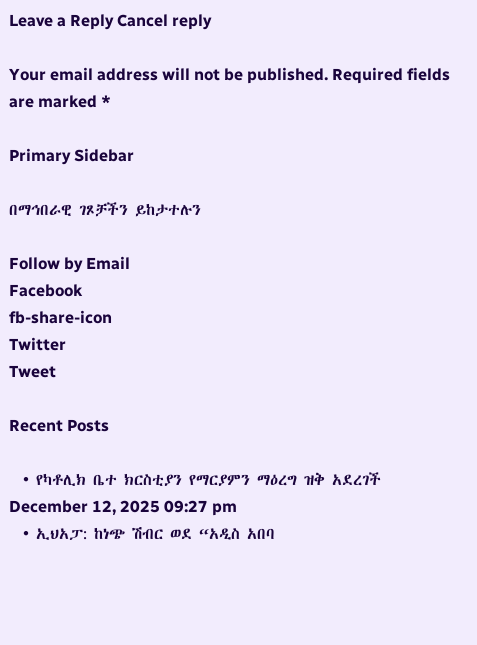Leave a Reply Cancel reply

Your email address will not be published. Required fields are marked *

Primary Sidebar

በማኅበራዊ ገጾቻችን ይከታተሉን

Follow by Email
Facebook
fb-share-icon
Twitter
Tweet

Recent Posts

  • የካቶሊክ ቤተ ክርስቲያን የማርያምን ማዕረግ ዝቅ አደረገች December 12, 2025 09:27 pm
  • ኢህአፓ: ከነጭ ሽብር ወደ “አዲስ አበባ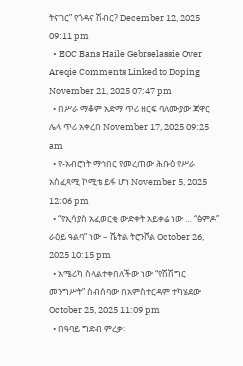ትናገር” የጎዳና ሽብር? December 12, 2025 09:11 pm
  • EOC Bans Haile Gebrselassie Over Areqie Comments Linked to Doping November 21, 2025 07:47 pm
  • በሥራ ማቆም አድማ ጥሪ ዘርፍ ባለሙያው ጃዋር ሌላ ጥሪ አቀረበ November 17, 2025 09:25 am
  • የ-አብሮነት ማኅበር የመረጠው ሕቡዕ የሥራ አስፈጻሚ ኮሚቴ ይፋ ሆነ November 5, 2025 12:06 pm
  • “የኢሳያስ አፈወርቂ ውድቀት አይቀሬ ነው … “ፅምዶ” ራዕይ ዓልባ” ነው – ሼትል ትሮንቮል October 26, 2025 10:15 pm
  • አሜሪካ ስላልተቀበለችው ነው “የሽሽግር መንግሥት” ስብሰባው በአምስተርዳም ተካሄደው October 25, 2025 11:09 pm
  • በዓባይ ግድብ ምረቃ፡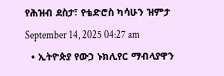የሕዝብ ደስታ፣ የቴድሮስ ካሳሁን ዝምታ September 14, 2025 04:27 am
  • ኢትዮጵያ የውኃ ኑክሊየር ማብላያዋን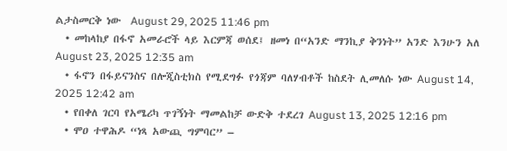ልታስመርቅ ነው  August 29, 2025 11:46 pm
  • መከላከያ በፋኖ አመራሮች ላይ እርምጃ ወሰደ፤ ዘመነ በ“አንድ ማንኪያ ቅንነት” አንድ እንሁን አለ August 23, 2025 12:35 am
  • ፋኖን በፋይናንስና በሎጂስቲክስ የሚደግፉ የጎጃም ባለሃብቶች ከስደት ሊመለሱ ነው August 14, 2025 12:42 am
  • የበቀለ ገርባ የአሜሪካ ጥገኝነት ማመልከቻ ውድቅ ተደረገ August 13, 2025 12:16 pm
  • ሞዐ ተዋሕዶ “ነጻ አውጪ ግምባር” –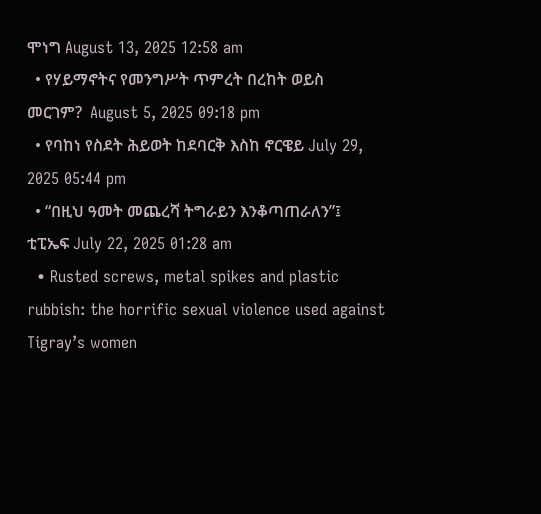ሞነግ August 13, 2025 12:58 am
  • የሃይማኖትና የመንግሥት ጥምረት በረከት ወይስ መርገም?  August 5, 2025 09:18 pm
  • የባከነ የስደት ሕይወት ከደባርቅ እስከ ኖርዌይ July 29, 2025 05:44 pm
  • “በዚህ ዓመት መጨረሻ ትግራይን እንቆጣጠራለን”፤ ቲፒኤፍ July 22, 2025 01:28 am
  • Rusted screws, metal spikes and plastic rubbish: the horrific sexual violence used against Tigray’s women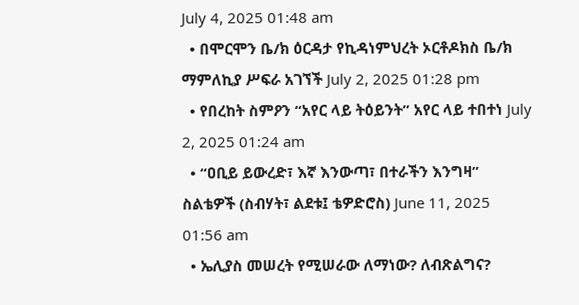July 4, 2025 01:48 am
  • በሞርሞን ቤ/ክ ዕርዳታ የኪዳነምህረት ኦርቶዶክስ ቤ/ክ ማምለኪያ ሥፍራ አገኘች July 2, 2025 01:28 pm
  • የበረከት ስምዖን “አየር ላይ ትዕይንት” አየር ላይ ተበተነ July 2, 2025 01:24 am
  • “ዐቢይ ይውረድ፣ እኛ እንውጣ፣ በተራችን እንግዛ” ስልቴዎች (ስብሃት፣ ልደቱ፤ ቴዎድሮስ) June 11, 2025 01:56 am
  • ኤሊያስ መሠረት የሚሠራው ለማነው? ለብጽልግና?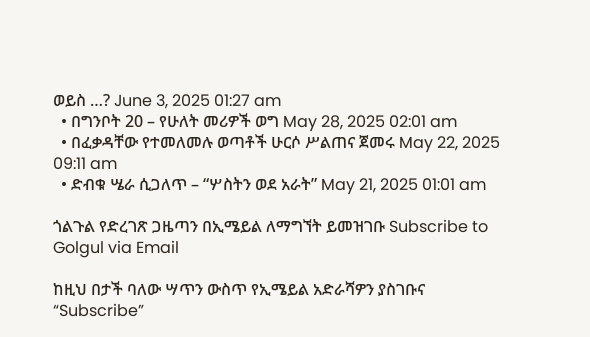ወይስ …? June 3, 2025 01:27 am
  • በግንቦት 20 – የሁለት መሪዎች ወግ May 28, 2025 02:01 am
  • በፈቃዳቸው የተመለመሉ ወጣቶች ሁርሶ ሥልጠና ጀመሩ May 22, 2025 09:11 am
  • ድብቁ ሤራ ሲጋለጥ – “ሦስትን ወደ አራት” May 21, 2025 01:01 am

ጎልጉል የድረገጽ ጋዜጣን በኢሜይል ለማግኘት ይመዝገቡ Subscribe to Golgul via Email

ከዚህ በታች ባለው ሣጥን ውስጥ የኢሜይል አድራሻዎን ያስገቡና “Subscribe”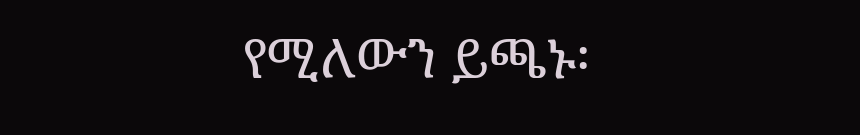የሚለውን ይጫኑ፡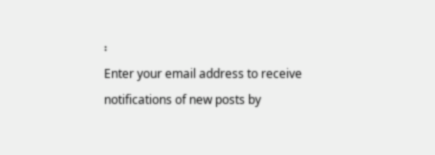፡
Enter your email address to receive notifications of new posts by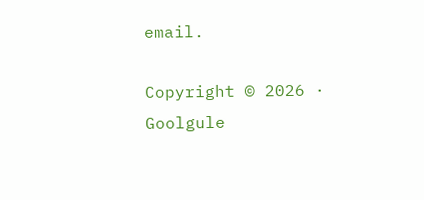email.

Copyright © 2026 · Goolgule